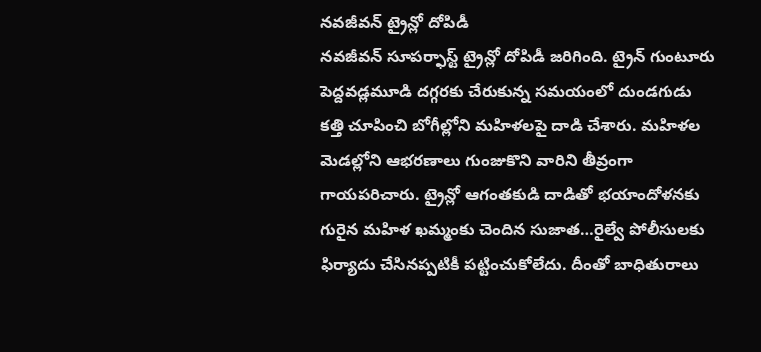నవజీవన్ ట్రైన్లో దోపిడీ
నవజీవన్ సూపర్ఫాస్ట్ ట్రైన్లో దోపిడీ జరిగింది. ట్రైన్ గుంటూరు పెద్దవడ్లమూడి దగ్గరకు చేరుకున్న సమయంలో దుండగుడు కత్తి చూపించి బోగీల్లోని మహిళలపై దాడి చేశారు. మహిళల మెడల్లోని ఆభరణాలు గుంజుకొని వారిని తీవ్రంగా గాయపరిచారు. ట్రైన్లో ఆగంతకుడి దాడితో భయాందోళనకు గురైన మహిళ ఖమ్మంకు చెందిన సుజాత…రైల్వే పోలీసులకు ఫిర్యాదు చేసినప్పటికీ పట్టించుకోలేదు. దీంతో బాధితురాలు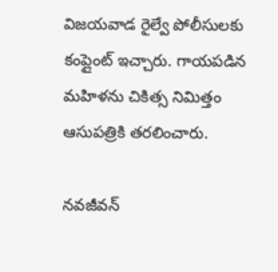విజయవాడ రైల్వే పోలీసులకు కంప్లైంట్ ఇచ్చారు. గాయపడిన మహిళను చికిత్స నిమిత్తం ఆసుపత్రికి తరలించారు.

నవజీవన్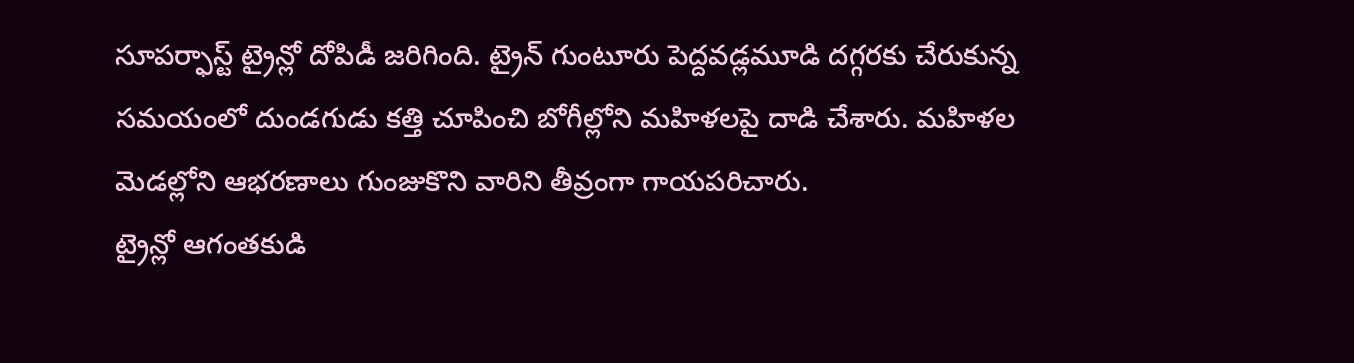సూపర్ఫాస్ట్ ట్రైన్లో దోపిడీ జరిగింది. ట్రైన్ గుంటూరు పెద్దవడ్లమూడి దగ్గరకు చేరుకున్న సమయంలో దుండగుడు కత్తి చూపించి బోగీల్లోని మహిళలపై దాడి చేశారు. మహిళల మెడల్లోని ఆభరణాలు గుంజుకొని వారిని తీవ్రంగా గాయపరిచారు.
ట్రైన్లో ఆగంతకుడి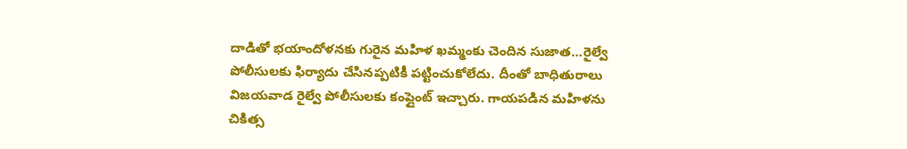దాడితో భయాందోళనకు గురైన మహిళ ఖమ్మంకు చెందిన సుజాత…రైల్వే పోలీసులకు ఫిర్యాదు చేసినప్పటికీ పట్టించుకోలేదు. దీంతో బాధితురాలు విజయవాడ రైల్వే పోలీసులకు కంప్లైంట్ ఇచ్చారు. గాయపడిన మహిళను చికిత్స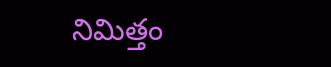నిమిత్తం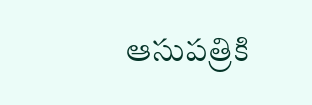ఆసుపత్రికి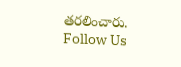తరలించారు.
Follow Us